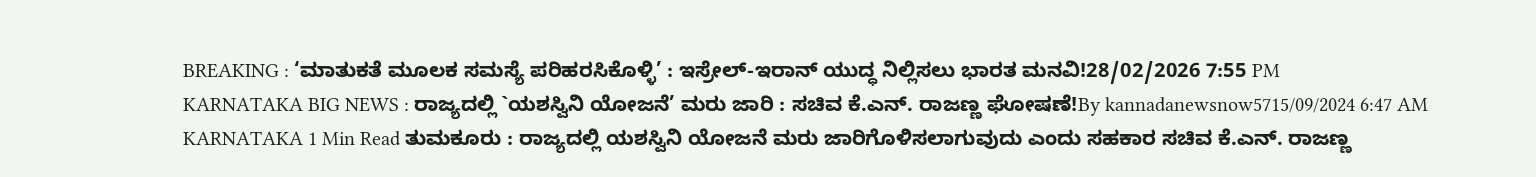BREAKING : ‘ಮಾತುಕತೆ ಮೂಲಕ ಸಮಸ್ಯೆ ಪರಿಹರಸಿಕೊಳ್ಳಿ’ : ಇಸ್ರೇಲ್-ಇರಾನ್ ಯುದ್ಧ ನಿಲ್ಲಿಸಲು ಭಾರತ ಮನವಿ!28/02/2026 7:55 PM
KARNATAKA BIG NEWS : ರಾಜ್ಯದಲ್ಲಿ `ಯಶಸ್ವಿನಿ ಯೋಜನೆ’ ಮರು ಜಾರಿ : ಸಚಿವ ಕೆ.ಎನ್. ರಾಜಣ್ಣ ಘೋಷಣೆ!By kannadanewsnow5715/09/2024 6:47 AM KARNATAKA 1 Min Read ತುಮಕೂರು : ರಾಜ್ಯದಲ್ಲಿ ಯಶಸ್ವಿನಿ ಯೋಜನೆ ಮರು ಜಾರಿಗೊಳಿಸಲಾಗುವುದು ಎಂದು ಸಹಕಾರ ಸಚಿವ ಕೆ.ಎನ್. ರಾಜಣ್ಣ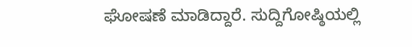ಘೋಷಣೆ ಮಾಡಿದ್ದಾರೆ. ಸುದ್ದಿಗೋಷ್ಠಿಯಲ್ಲಿ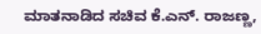ಮಾತನಾಡಿದ ಸಚಿವ ಕೆ.ಎನ್. ರಾಜಣ್ಣ,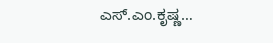ಎಸ್.ಎಂ.ಕೃಷ್ಣ…